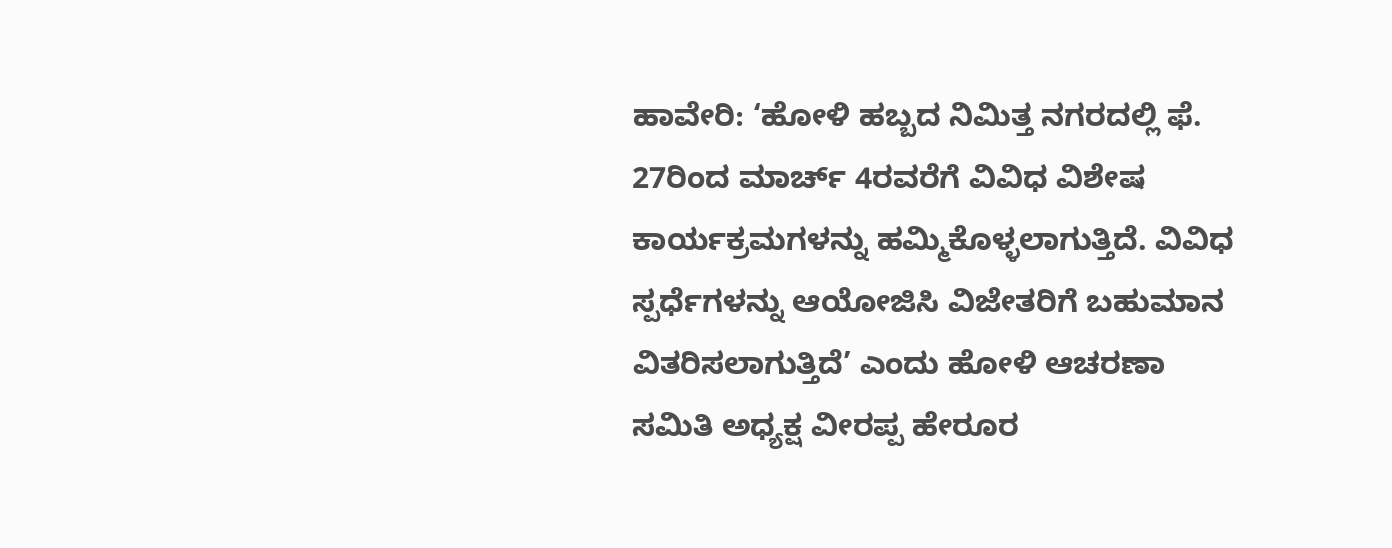ಹಾವೇರಿ: ‘ಹೋಳಿ ಹಬ್ಬದ ನಿಮಿತ್ತ ನಗರದಲ್ಲಿ ಫೆ. 27ರಿಂದ ಮಾರ್ಚ್ 4ರವರೆಗೆ ವಿವಿಧ ವಿಶೇಷ ಕಾರ್ಯಕ್ರಮಗಳನ್ನು ಹಮ್ಮಿಕೊಳ್ಳಲಾಗುತ್ತಿದೆ. ವಿವಿಧ ಸ್ಪರ್ಧೆಗಳನ್ನು ಆಯೋಜಿಸಿ ವಿಜೇತರಿಗೆ ಬಹುಮಾನ ವಿತರಿಸಲಾಗುತ್ತಿದೆ’ ಎಂದು ಹೋಳಿ ಆಚರಣಾ ಸಮಿತಿ ಅಧ್ಯಕ್ಷ ವೀರಪ್ಪ ಹೇರೂರ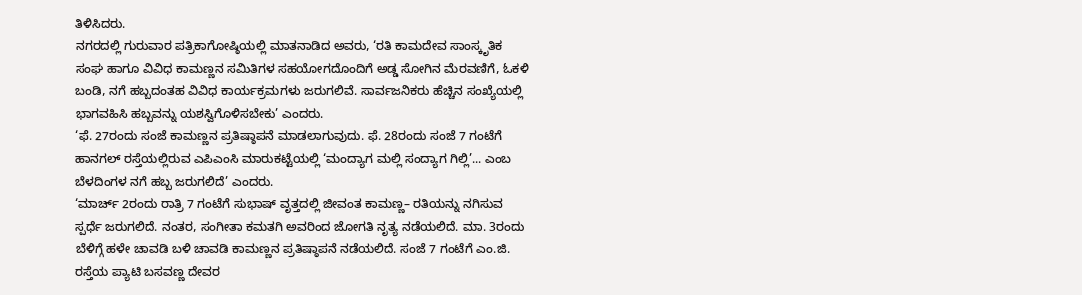ತಿಳಿಸಿದರು.
ನಗರದಲ್ಲಿ ಗುರುವಾರ ಪತ್ರಿಕಾಗೋಷ್ಠಿಯಲ್ಲಿ ಮಾತನಾಡಿದ ಅವರು, ‘ರತಿ ಕಾಮದೇವ ಸಾಂಸ್ಕೃತಿಕ ಸಂಘ ಹಾಗೂ ವಿವಿಧ ಕಾಮಣ್ಣನ ಸಮಿತಿಗಳ ಸಹಯೋಗದೊಂದಿಗೆ ಅಡ್ಡ ಸೋಗಿನ ಮೆರವಣಿಗೆ, ಓಕಳಿ ಬಂಡಿ, ನಗೆ ಹಬ್ಬದಂತಹ ವಿವಿಧ ಕಾರ್ಯಕ್ರಮಗಳು ಜರುಗಲಿವೆ. ಸಾರ್ವಜನಿಕರು ಹೆಚ್ಚಿನ ಸಂಖ್ಯೆಯಲ್ಲಿ ಭಾಗವಹಿಸಿ ಹಬ್ಬವನ್ನು ಯಶಸ್ವಿಗೊಳಿಸಬೇಕು’ ಎಂದರು.
‘ಫೆ. 27ರಂದು ಸಂಜೆ ಕಾಮಣ್ಣನ ಪ್ರತಿಷ್ಠಾಪನೆ ಮಾಡಲಾಗುವುದು. ಫೆ. 28ರಂದು ಸಂಜೆ 7 ಗಂಟೆಗೆ ಹಾನಗಲ್ ರಸ್ತೆಯಲ್ಲಿರುವ ಎಪಿಎಂಸಿ ಮಾರುಕಟ್ಟೆಯಲ್ಲಿ ‘ಮಂದ್ಯಾಗ ಮಲ್ಲಿ ಸಂದ್ಯಾಗ ಗಿಲ್ಲಿ’... ಎಂಬ ಬೆಳದಿಂಗಳ ನಗೆ ಹಬ್ಬ ಜರುಗಲಿದೆ’ ಎಂದರು.
‘ಮಾರ್ಚ್ 2ರಂದು ರಾತ್ರಿ 7 ಗಂಟೆಗೆ ಸುಭಾಷ್ ವೃತ್ತದಲ್ಲಿ ಜೀವಂತ ಕಾಮಣ್ಣ– ರತಿಯನ್ನು ನಗಿಸುವ ಸ್ಪರ್ಧೆ ಜರುಗಲಿದೆ. ನಂತರ, ಸಂಗೀತಾ ಕಮತಗಿ ಅವರಿಂದ ಜೋಗತಿ ನೃತ್ಯ ನಡೆಯಲಿದೆ. ಮಾ. 3ರಂದು ಬೆಳಿಗ್ಗೆ ಹಳೇ ಚಾವಡಿ ಬಳಿ ಚಾವಡಿ ಕಾಮಣ್ಣನ ಪ್ರತಿಷ್ಠಾಪನೆ ನಡೆಯಲಿದೆ. ಸಂಜೆ 7 ಗಂಟೆಗೆ ಎಂ.ಜಿ. ರಸ್ತೆಯ ಪ್ಯಾಟಿ ಬಸವಣ್ಣ ದೇವರ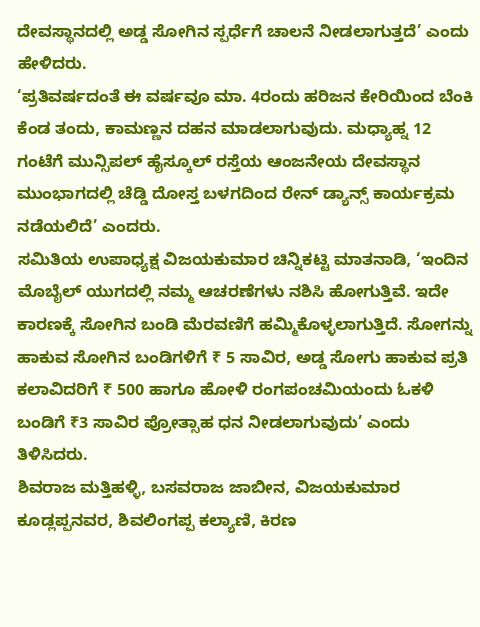ದೇವಸ್ಥಾನದಲ್ಲಿ ಅಡ್ಡ ಸೋಗಿನ ಸ್ಪರ್ಧೆಗೆ ಚಾಲನೆ ನೀಡಲಾಗುತ್ತದೆ’ ಎಂದು ಹೇಳಿದರು.
‘ಪ್ರತಿವರ್ಷದಂತೆ ಈ ವರ್ಷವೂ ಮಾ. 4ರಂದು ಹರಿಜನ ಕೇರಿಯಿಂದ ಬೆಂಕಿ ಕೆಂಡ ತಂದು, ಕಾಮಣ್ಣನ ದಹನ ಮಾಡಲಾಗುವುದು. ಮಧ್ಯಾಹ್ನ 12 ಗಂಟೆಗೆ ಮುನ್ಸಿಪಲ್ ಹೈಸ್ಕೂಲ್ ರಸ್ತೆಯ ಆಂಜನೇಯ ದೇವಸ್ಥಾನ ಮುಂಭಾಗದಲ್ಲಿ ಚೆಡ್ಡಿ ದೋಸ್ತ ಬಳಗದಿಂದ ರೇನ್ ಡ್ಯಾನ್ಸ್ ಕಾರ್ಯಕ್ರಮ ನಡೆಯಲಿದೆ’ ಎಂದರು.
ಸಮಿತಿಯ ಉಪಾಧ್ಯಕ್ಷ ವಿಜಯಕುಮಾರ ಚಿನ್ನಿಕಟ್ಟಿ ಮಾತನಾಡಿ, ‘ಇಂದಿನ ಮೊಬೈಲ್ ಯುಗದಲ್ಲಿ ನಮ್ಮ ಆಚರಣೆಗಳು ನಶಿಸಿ ಹೋಗುತ್ತಿವೆ. ಇದೇ ಕಾರಣಕ್ಕೆ ಸೋಗಿನ ಬಂಡಿ ಮೆರವಣಿಗೆ ಹಮ್ಮಿಕೊಳ್ಳಲಾಗುತ್ತಿದೆ. ಸೋಗನ್ನು ಹಾಕುವ ಸೋಗಿನ ಬಂಡಿಗಳಿಗೆ ₹ 5 ಸಾವಿರ, ಅಡ್ಡ ಸೋಗು ಹಾಕುವ ಪ್ರತಿ ಕಲಾವಿದರಿಗೆ ₹ 500 ಹಾಗೂ ಹೋಳಿ ರಂಗಪಂಚಮಿಯಂದು ಓಕಳಿ ಬಂಡಿಗೆ ₹3 ಸಾವಿರ ಪ್ರೋತ್ಸಾಹ ಧನ ನೀಡಲಾಗುವುದು’ ಎಂದು ತಿಳಿಸಿದರು.
ಶಿವರಾಜ ಮತ್ತಿಹಳ್ಳಿ, ಬಸವರಾಜ ಜಾಬೀನ, ವಿಜಯಕುಮಾರ ಕೂಡ್ಲಪ್ಪನವರ, ಶಿವಲಿಂಗಪ್ಪ ಕಲ್ಯಾಣಿ, ಕಿರಣ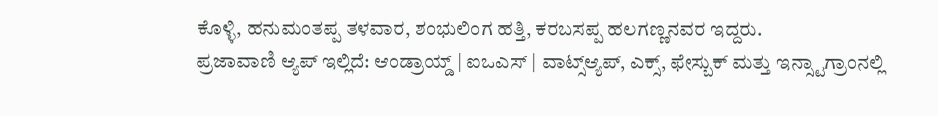ಕೊಳ್ಳಿ, ಹನುಮಂತಪ್ಪ ತಳವಾರ, ಶಂಭುಲಿಂಗ ಹತ್ತಿ, ಕರಬಸಪ್ಪ ಹಲಗಣ್ಣನವರ ಇದ್ದರು.
ಪ್ರಜಾವಾಣಿ ಆ್ಯಪ್ ಇಲ್ಲಿದೆ: ಆಂಡ್ರಾಯ್ಡ್ | ಐಒಎಸ್ | ವಾಟ್ಸ್ಆ್ಯಪ್, ಎಕ್ಸ್, ಫೇಸ್ಬುಕ್ ಮತ್ತು ಇನ್ಸ್ಟಾಗ್ರಾಂನಲ್ಲಿ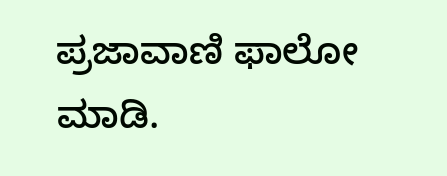ಪ್ರಜಾವಾಣಿ ಫಾಲೋ ಮಾಡಿ.